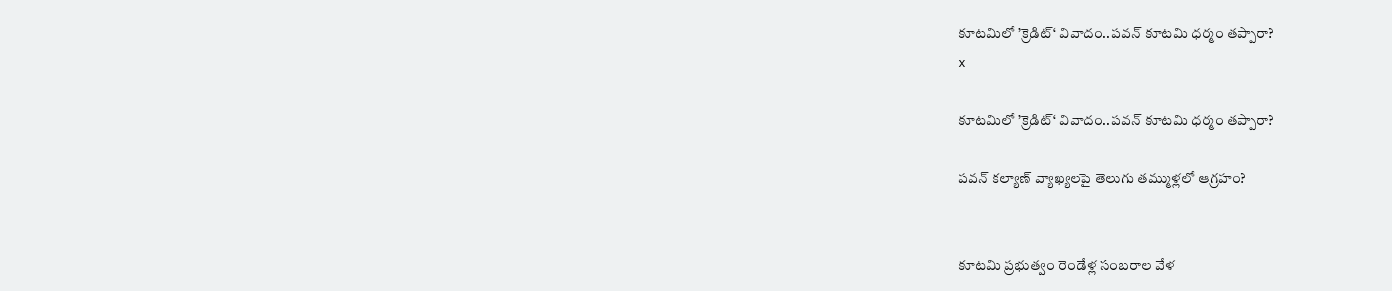కూటమిలో ’క్రెడిట్‘ వివాదం..పవన్ కూటమి ధర్మం తప్పారా?
x

కూటమిలో ’క్రెడిట్‘ వివాదం..పవన్ కూటమి ధర్మం తప్పారా?

పవన్ కల్యాణ్ వ్యాఖ్యలపై తెలుగు తమ్ముళ్లలో ఆగ్రహం?


కూటమి ప్రభుత్వం రెండేళ్ల సంబరాల వేళ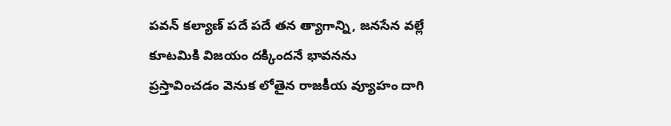పవన్ కల్యాణ్ పదే పదే తన త్యాగాన్ని, జనసేన వల్లే కూటమికి విజయం దక్కిందనే భావనను ప్రస్తావించడం వెనుక లోతైన రాజకీయ వ్యూహం దాగి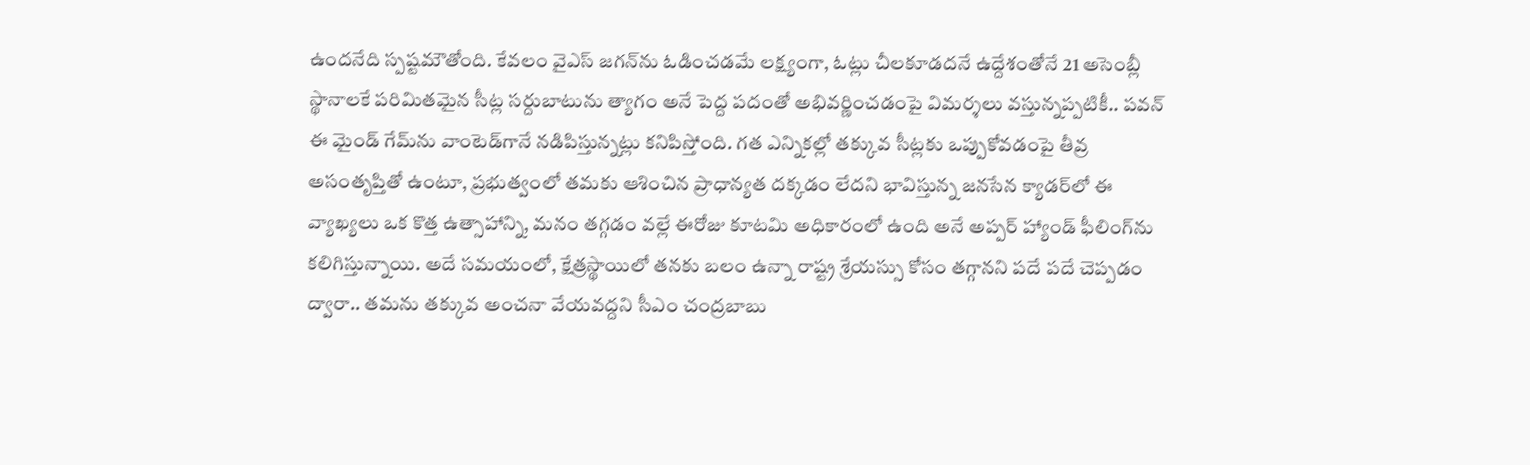ఉందనేది స్పష్టమౌతోంది. కేవలం వైఎస్ జగన్‌ను ఓడించడమే లక్ష్యంగా, ఓట్లు చీలకూడదనే ఉద్దేశంతోనే 21 అసెంబ్లీ స్థానాలకే పరిమితమైన సీట్ల సర్దుబాటును త్యాగం అనే పెద్ద పదంతో అభివర్ణించడంపై విమర్శలు వస్తున్నప్పటికీ.. పవన్ ఈ మైండ్ గేమ్‌ను వాంటెడ్‌గానే నడిపిస్తున్నట్లు కనిపిస్తోంది. గత ఎన్నికల్లో తక్కువ సీట్లకు ఒప్పుకోవడంపై తీవ్ర అసంతృప్తితో ఉంటూ, ప్రభుత్వంలో తమకు ఆశించిన ప్రాధాన్యత దక్కడం లేదని భావిస్తున్న జనసేన క్యాడర్‌లో ఈ వ్యాఖ్యలు ఒక కొత్త ఉత్సాహాన్ని, మనం తగ్గడం వల్లే ఈరోజు కూటమి అధికారంలో ఉంది అనే అప్పర్ హ్యాండ్ ఫీలింగ్‌ను కలిగిస్తున్నాయి. అదే సమయంలో, క్షేత్రస్థాయిలో తనకు బలం ఉన్నా రాష్ట్ర శ్రేయస్సు కోసం తగ్గానని పదే పదే చెప్పడం ద్వారా.. తమను తక్కువ అంచనా వేయవద్దని సీఎం చంద్రబాబు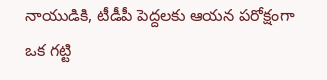నాయుడికి, టీడీపీ పెద్దలకు ఆయన పరోక్షంగా ఒక గట్టి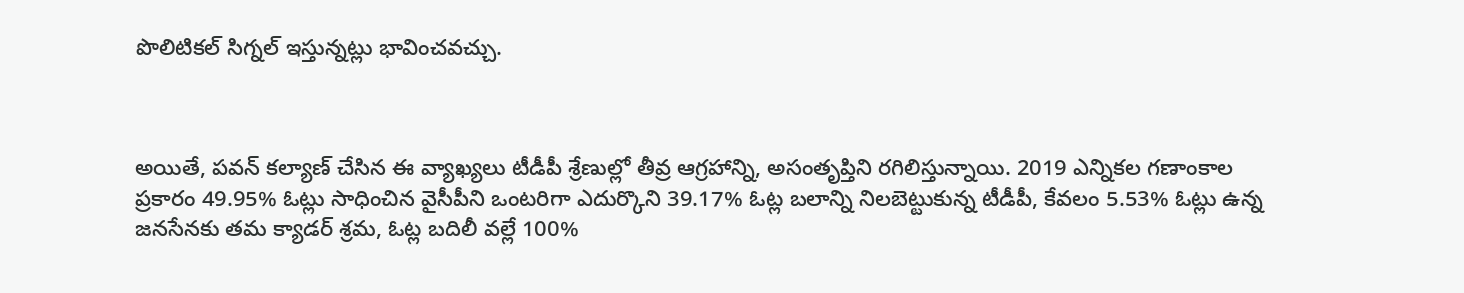పొలిటికల్ సిగ్నల్ ఇస్తున్నట్లు భావించవచ్చు.



అయితే, పవన్ కల్యాణ్ చేసిన ఈ వ్యాఖ్యలు టీడీపీ శ్రేణుల్లో తీవ్ర ఆగ్రహాన్ని, అసంతృప్తిని రగిలిస్తున్నాయి. 2019 ఎన్నికల గణాంకాల ప్రకారం 49.95% ఓట్లు సాధించిన వైసీపీని ఒంటరిగా ఎదుర్కొని 39.17% ఓట్ల బలాన్ని నిలబెట్టుకున్న టీడీపీ, కేవలం 5.53% ఓట్లు ఉన్న జనసేనకు తమ క్యాడర్ శ్రమ, ఓట్ల బదిలీ వల్లే 100%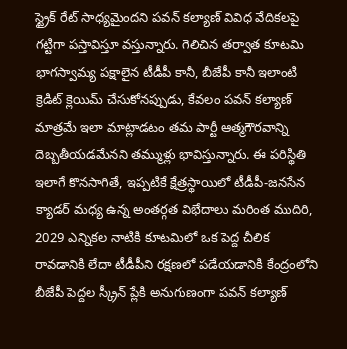స్ట్రైక్ రేట్ సాధ్యమైందని పవన్ కల్యాణ్ వివిధ వేదికలపై గట్టిగా పస్తావిస్తూ వస్తున్నారు. గెలిచిన తర్వాత కూటమి భాగస్వామ్య పక్షాలైన టీడీపీ కానీ, బీజేపీ కానీ ఇలాంటి క్రెడిట్ క్లెయిమ్ చేసుకోనప్పుడు, కేవలం పవన్ కల్యాణ్ మాత్రమే ఇలా మాట్లాడటం తమ పార్టీ ఆత్మగౌరవాన్ని దెబ్బతీయడమేనని తమ్ముళ్లు భావిస్తున్నారు. ఈ పరిస్థితి ఇలాగే కొనసాగితే, ఇప్పటికే క్షేత్రస్థాయిలో టీడీపీ-జనసేన క్యాడర్ మధ్య ఉన్న అంతర్గత విభేదాలు మరింత ముదిరి, 2029 ఎన్నికల నాటికి కూటమిలో ఒక పెద్ద చీలిక రావడానికి లేదా టీడీపీని రక్షణలో పడేయడానికి కేంద్రంలోని బీజేపీ పెద్దల స్క్రీన్ ప్లేకి అనుగుణంగా పవన్ కల్యాణ్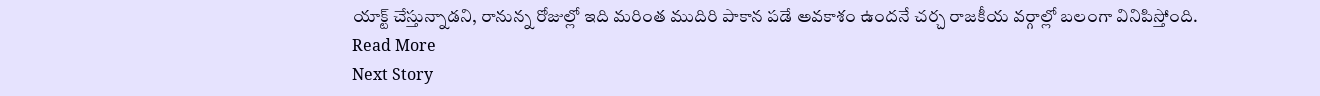యాక్ట్ చేస్తున్నాడని, రానున్న రోజుల్లో ఇది మరింత ముదిరి పాకాన పడే అవకాశం ఉందనే చర్చ రాజకీయ వర్గాల్లో బలంగా వినిపిస్తోంది.
Read More
Next Story